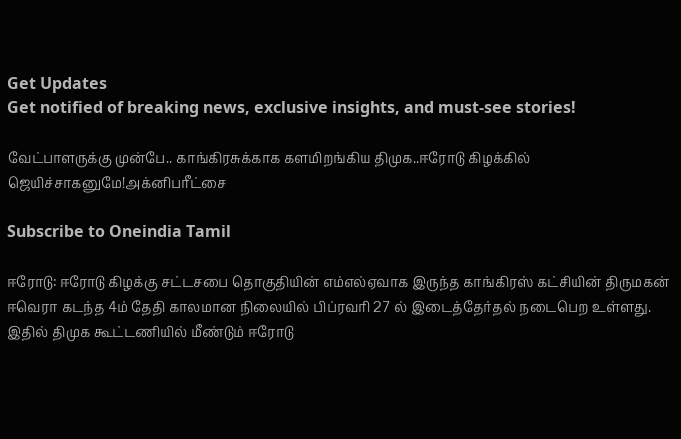Get Updates
Get notified of breaking news, exclusive insights, and must-see stories!

வேட்பாளருக்கு முன்பே.. காங்கிரசுக்காக களமிறங்கிய திமுக..ஈரோடு கிழக்கில் ஜெயிச்சாகனுமே!அக்னிபரீட்சை

Subscribe to Oneindia Tamil

ஈரோடு: ஈரோடு கிழக்கு சட்டசபை தொகுதியின் எம்எல்ஏவாக இருந்த காங்கிரஸ் கட்சியின் திருமகன் ஈவெரா கடந்த 4ம் தேதி காலமான நிலையில் பிப்ரவரி 27 ல் இடைத்தேர்தல் நடைபெற உள்ளது. இதில் திமுக கூட்டணியில் மீண்டும் ஈரோடு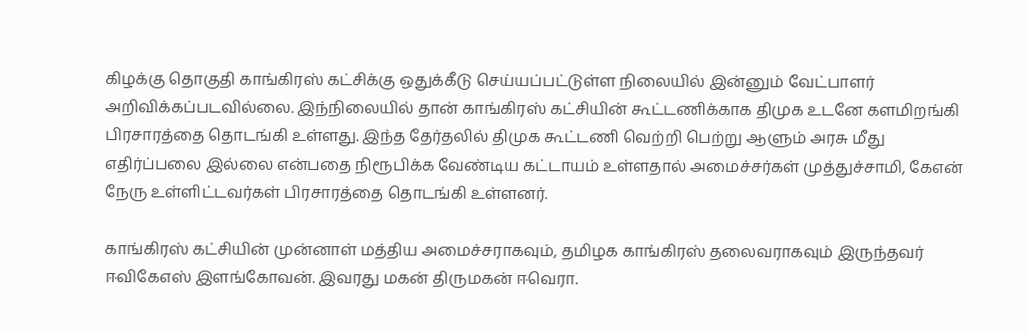கிழக்கு தொகுதி காங்கிரஸ் கட்சிக்கு ஒதுக்கீடு செய்யப்பட்டுள்ள நிலையில் இன்னும் வேட்பாளர் அறிவிக்கப்படவில்லை. இந்நிலையில் தான் காங்கிரஸ் கட்சியின் கூட்டணிக்காக திமுக உடனே களமிறங்கி பிரசாரத்தை தொடங்கி உள்ளது. இந்த தேர்தலில் திமுக கூட்டணி வெற்றி பெற்று ஆளும் அரசு மீது எதிர்ப்பலை இல்லை என்பதை நிரூபிக்க வேண்டிய கட்டாயம் உள்ளதால் அமைச்சர்கள் முத்துச்சாமி, கேஎன் நேரு உள்ளிட்டவர்கள் பிரசாரத்தை தொடங்கி உள்ளனர்.

காங்கிரஸ் கட்சியின் முன்னாள் மத்திய அமைச்சராகவும், தமிழக காங்கிரஸ் தலைவராகவும் இருந்தவர் ஈவிகேஎஸ் இளங்கோவன். இவரது மகன் திருமகன் ஈவெரா.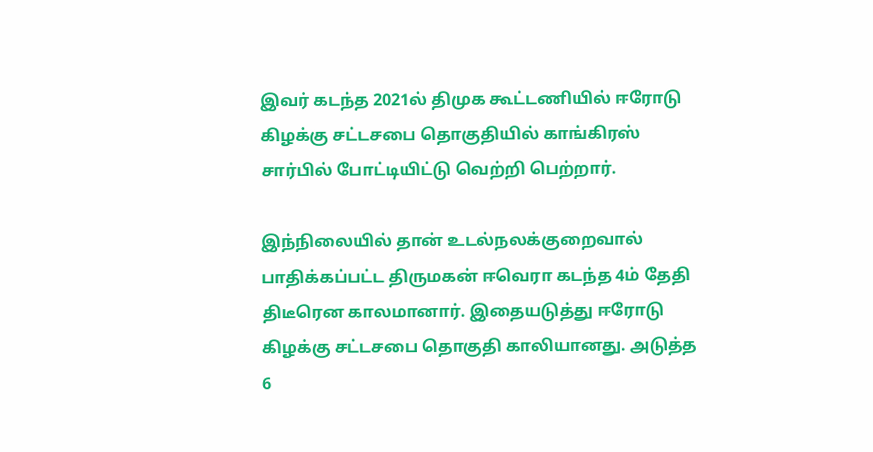இவர் கடந்த 2021ல் திமுக கூட்டணியில் ஈரோடு கிழக்கு சட்டசபை தொகுதியில் காங்கிரஸ் சார்பில் போட்டியிட்டு வெற்றி பெற்றார்.

இந்நிலையில் தான் உடல்நலக்குறைவால் பாதிக்கப்பட்ட திருமகன் ஈவெரா கடந்த 4ம் தேதி திடீரென காலமானார். இதையடுத்து ஈரோடு கிழக்கு சட்டசபை தொகுதி காலியானது. அடுத்த 6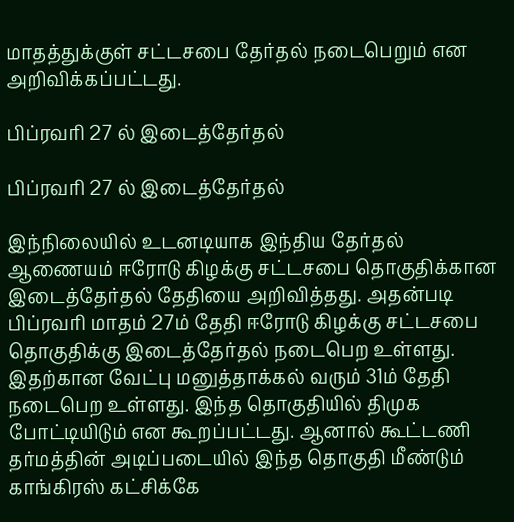மாதத்துக்குள் சட்டசபை தேர்தல் நடைபெறும் என அறிவிக்கப்பட்டது.

பிப்ரவரி 27 ல் இடைத்தேர்தல்

பிப்ரவரி 27 ல் இடைத்தேர்தல்

இந்நிலையில் உடனடியாக இந்திய தேர்தல் ஆணையம் ஈரோடு கிழக்கு சட்டசபை தொகுதிக்கான இடைத்தேர்தல் தேதியை அறிவித்தது. அதன்படி பிப்ரவரி மாதம் 27ம் தேதி ஈரோடு கிழக்கு சட்டசபை தொகுதிக்கு இடைத்தேர்தல் நடைபெற உள்ளது. இதற்கான வேட்பு மனுத்தாக்கல் வரும் 31ம் தேதி நடைபெற உள்ளது. இந்த தொகுதியில் திமுக போட்டியிடும் என கூறப்பட்டது. ஆனால் கூட்டணி தர்மத்தின் அடிப்படையில் இந்த தொகுதி மீண்டும் காங்கிரஸ் கட்சிக்கே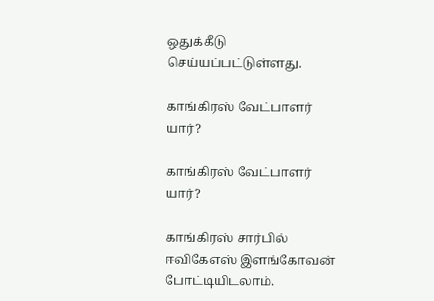ஒதுக்கீடு செய்யப்பட்டுள்ளது.

காங்கிரஸ் வேட்பாளர் யார்?

காங்கிரஸ் வேட்பாளர் யார்?

காங்கிரஸ் சார்பில் ஈவிகேஎஸ் இளங்கோவன் போட்டியிடலாம்.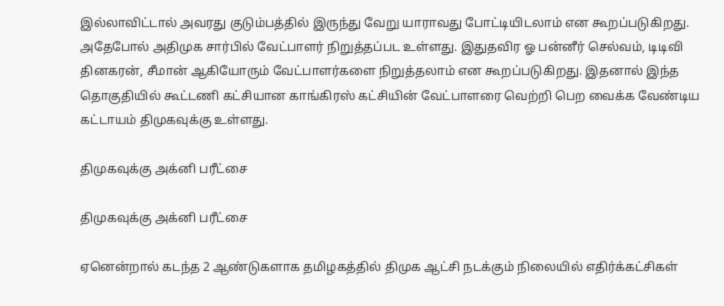இல்லாவிட்டால் அவரது குடும்பத்தில் இருந்து வேறு யாராவது போட்டியிடலாம் என கூறப்படுகிறது. அதேபோல் அதிமுக சார்பில் வேட்பாளர் நிறுத்தப்பட உள்ளது. இதுதவிர ஓ பன்னீர் செல்வம், டிடிவி தினகரன், சீமான் ஆகியோரும் வேட்பாளர்களை நிறுத்தலாம் என கூறப்படுகிறது. இதனால் இந்த தொகுதியில் கூட்டணி கட்சியான காங்கிரஸ் கட்சியின் வேட்பாளரை வெற்றி பெற வைக்க வேண்டிய கட்டாயம் திமுகவுக்கு உள்ளது.

திமுகவுக்கு அக்னி பரீட்சை

திமுகவுக்கு அக்னி பரீட்சை

ஏனென்றால் கடந்த 2 ஆண்டுகளாக தமிழகத்தில் திமுக ஆட்சி நடக்கும் நிலையில் எதிர்க்கட்சிகள்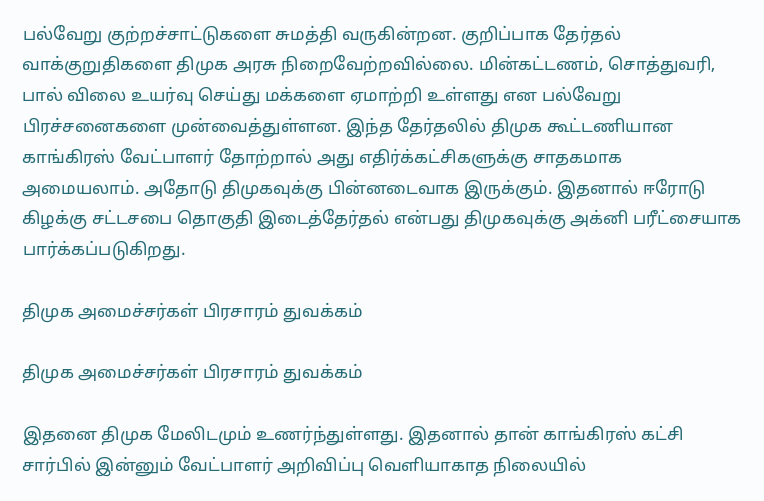பல்வேறு குற்றச்சாட்டுகளை சுமத்தி வருகின்றன. குறிப்பாக தேர்தல் வாக்குறுதிகளை திமுக அரசு நிறைவேற்றவில்லை. மின்கட்டணம், சொத்துவரி, பால் விலை உயர்வு செய்து மக்களை ஏமாற்றி உள்ளது என பல்வேறு பிரச்சனைகளை முன்வைத்துள்ளன. இந்த தேர்தலில் திமுக கூட்டணியான காங்கிரஸ் வேட்பாளர் தோற்றால் அது எதிர்க்கட்சிகளுக்கு சாதகமாக அமையலாம். அதோடு திமுகவுக்கு பின்னடைவாக இருக்கும். இதனால் ஈரோடு கிழக்கு சட்டசபை தொகுதி இடைத்தேர்தல் என்பது திமுகவுக்கு அக்னி பரீட்சையாக பார்க்கப்படுகிறது.

திமுக அமைச்சர்கள் பிரசாரம் துவக்கம்

திமுக அமைச்சர்கள் பிரசாரம் துவக்கம்

இதனை திமுக மேலிடமும் உணர்ந்துள்ளது. இதனால் தான் காங்கிரஸ் கட்சி சார்பில் இன்னும் வேட்பாளர் அறிவிப்பு வெளியாகாத நிலையில்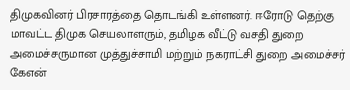திமுகவினர் பிரசாரத்தை தொடங்கி உள்ளனர். ஈரோடு தெற்கு மாவட்ட திமுக செயலாளரும், தமிழக வீட்டு வசதி துறை அமைச்சருமான முத்துச்சாமி மற்றும் நகராட்சி துறை அமைச்சர் கேஎன்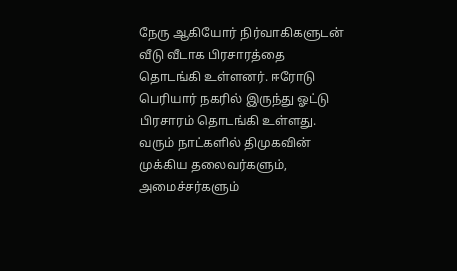நேரு ஆகியோர் நிர்வாகிகளுடன் வீடு வீடாக பிரசாரத்தை தொடங்கி உள்ளனர். ஈரோடு பெரியார் நகரில் இருந்து ஓட்டு பிரசாரம் தொடங்கி உள்ளது. வரும் நாட்களில் திமுகவின் முக்கிய தலைவர்களும், அமைச்சர்களும்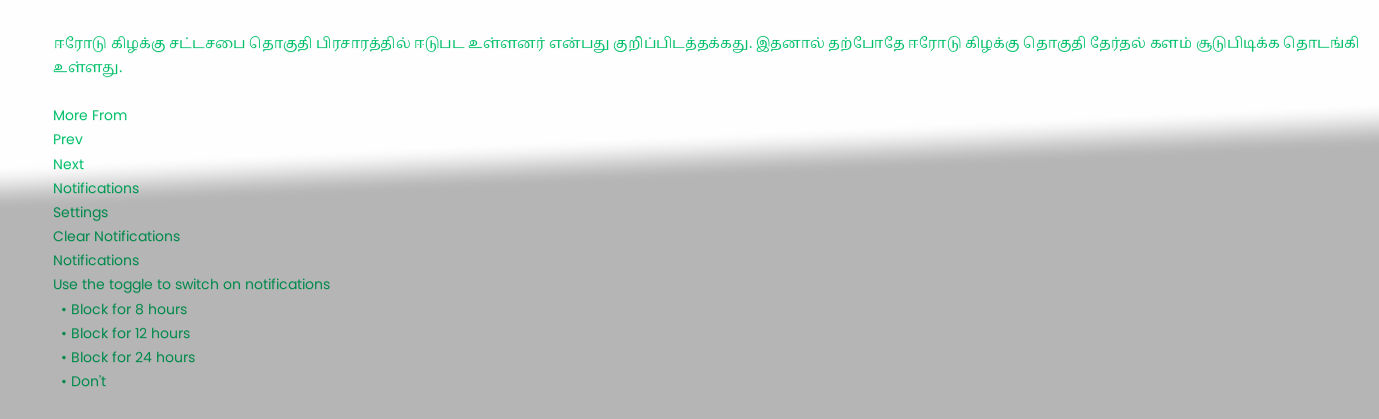ஈரோடு கிழக்கு சட்டசபை தொகுதி பிரசாரத்தில் ஈடுபட உள்ளனர் என்பது குறிப்பிடத்தக்கது. இதனால் தற்போதே ஈரோடு கிழக்கு தொகுதி தேர்தல் களம் சூடுபிடிக்க தொடங்கி உள்ளது.

More From
Prev
Next
Notifications
Settings
Clear Notifications
Notifications
Use the toggle to switch on notifications
  • Block for 8 hours
  • Block for 12 hours
  • Block for 24 hours
  • Don't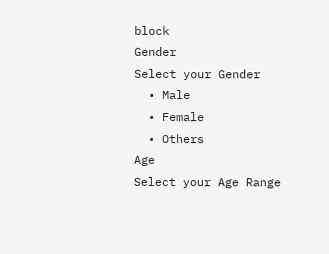block
Gender
Select your Gender
  • Male
  • Female
  • Others
Age
Select your Age Range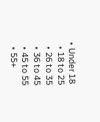• Under 18
  • 18 to 25
  • 26 to 35
  • 36 to 45
  • 45 to 55
  • 55+